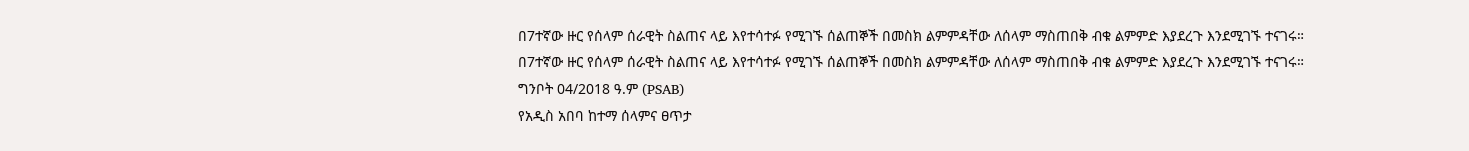በ7ተኛው ዙር የሰላም ሰራዊት ስልጠና ላይ እየተሳተፉ የሚገኙ ሰልጠኞች በመስክ ልምምዳቸው ለሰላም ማስጠበቅ ብቁ ልምምድ እያደረጉ እንደሚገኙ ተናገሩ።
በ7ተኛው ዙር የሰላም ሰራዊት ስልጠና ላይ እየተሳተፉ የሚገኙ ሰልጠኞች በመስክ ልምምዳቸው ለሰላም ማስጠበቅ ብቁ ልምምድ እያደረጉ እንደሚገኙ ተናገሩ።
ግንቦት 04/2018 ዓ.ም (PSAB)
የአዲስ አበባ ከተማ ሰላምና ፀጥታ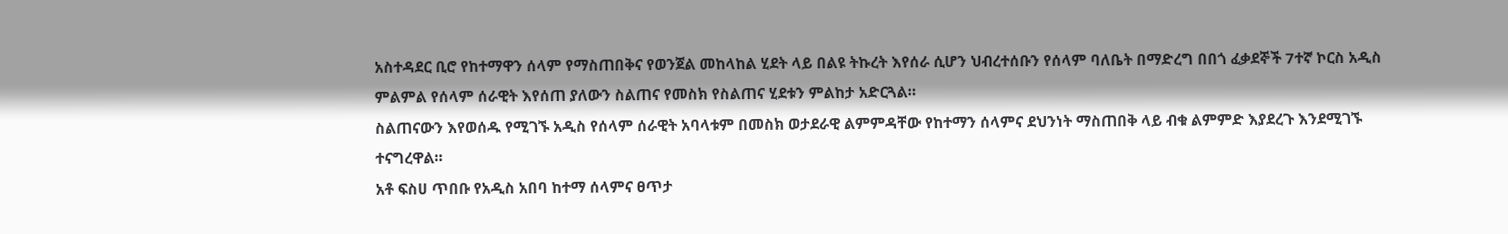አስተዳደር ቢሮ የከተማዋን ሰላም የማስጠበቅና የወንጀል መከላከል ሂደት ላይ በልዩ ትኩረት እየሰራ ሲሆን ህብረተሰቡን የሰላም ባለቤት በማድረግ በበጎ ፈቃደኞች 7ተኛ ኮርስ አዲስ ምልምል የሰላም ሰራዊት እየሰጠ ያለውን ስልጠና የመስክ የስልጠና ሂደቱን ምልከታ አድርጓል።
ስልጠናውን እየወሰዱ የሚገኙ አዲስ የሰላም ሰራዊት አባላቱም በመስክ ወታደራዊ ልምምዳቸው የከተማን ሰላምና ደህንነት ማስጠበቅ ላይ ብቁ ልምምድ እያደረጉ እንደሚገኙ ተናግረዋል።
አቶ ፍስሀ ጥበቡ የአዲስ አበባ ከተማ ሰላምና ፀጥታ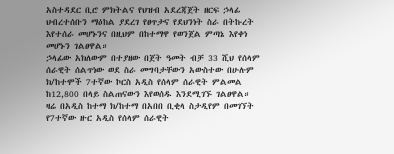አስተዳደር ቢሮ ምክትልና የህዝብ አደረጃጀት ዘርፍ ኃላፊ ህብረተሰቡን ማዕከል ያደረገ የፀጥታና የደህንነት ስራ በትኩረት እየተሰራ መሆኑንና በዚህም በከተማዋ የወንጀል ምጣኔ እየቀነ መሆኑን ገልፀዋል።
ኃላፊው አክለውም በተያዘው በጀት ዓመት ብቻ 33 ሺህ የሰላም ሰራዊት ሰልጥነው ወደ ስራ መግባታቸውን አውስተው በሁሉም ክ/ከተሞች 7ተኛው ኮርስ አዲስ የሰላም ሰራዊት ምልመል ከ12,800 በላይ ስልጠናውን እየወሰዱ እንደሚገኙ ገልፀዋል።
ዛሬ በአዲስ ከተማ ክ/ከተማ በአበበ ቢቂላ ስታዲየም በመገኘት የ7ተኛው ዙር አዲስ የሰላም ሰራዊት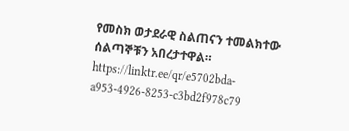የመስክ ወታደራዊ ስልጠናን ተመልክተው ሰልጣኞቹን አበረታተዋል።
https://linktr.ee/qr/e5702bda-a953-4926-8253-c3bd2f978c79